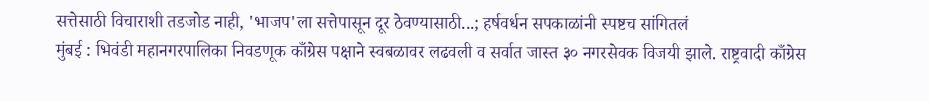सत्तेसाठी विचाराशी तडजोड नाही, 'भाजप'ला सत्तेपासून दूर ठेवण्यासाठी...; हर्षवर्धन सपकाळांनी स्पष्टच सांगितलं
मुंबई : भिवंडी महानगरपालिका निवडणूक काँग्रेस पक्षाने स्वबळावर लढवली व सर्वात जास्त ३० नगरसेवक विजयी झाले. राष्ट्रवादी काँग्रेस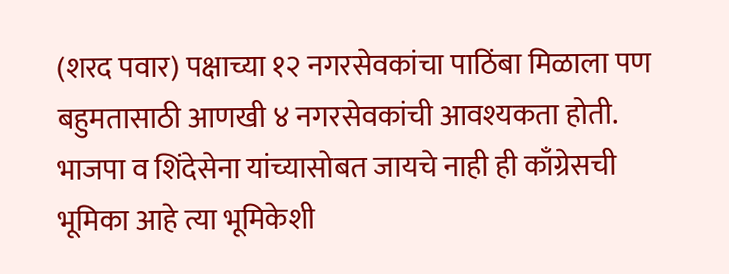(शरद पवार) पक्षाच्या १२ नगरसेवकांचा पाठिंबा मिळाला पण बहुमतासाठी आणखी ४ नगरसेवकांची आवश्यकता होती. भाजपा व शिंदेसेना यांच्यासोबत जायचे नाही ही काँग्रेसची भूमिका आहे त्या भूमिकेशी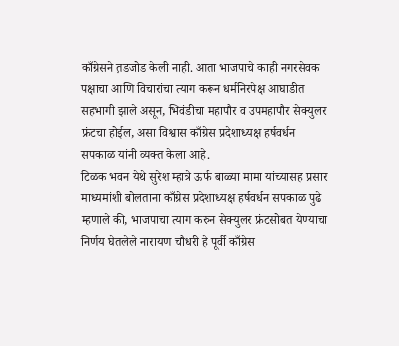काँग्रेसने त़डजोड केली नाही. आता भाजपाचे काही नगरसेवक पक्षाचा आणि विचारांचा त्याग करून धर्मनिरपेक्ष आघाडीत सहभागी झाले असून, भिवंडीचा महापौर व उपमहापौर सेक्युलर फ्रंटचा होईल, असा विश्वास काँग्रेस प्रदेशाध्यक्ष हर्षवर्धन सपकाळ यांनी व्यक्त केला आहे.
टिळक भवन येथे सुरेश म्हात्रे ऊर्फ बाळ्या मामा यांच्यासह प्रसार माध्यमांशी बोलताना काँग्रेस प्रदेशाध्यक्ष हर्षवर्धन सपकाळ पुढे म्हणाले की, भाजपाचा त्याग करुन सेक्युलर फ्रंटसोबत येण्याचा निर्णय घेतलेले नारायण चौधरी हे पूर्वी काँग्रेस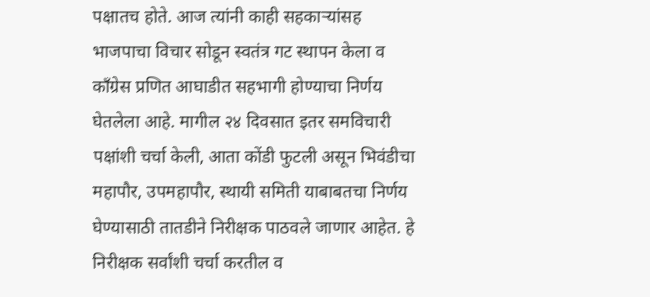पक्षातच होते. आज त्यांनी काही सहकाऱ्यांसह भाजपाचा विचार सोडून स्वतंत्र गट स्थापन केला व काँग्रेस प्रणित आघाडीत सहभागी होण्याचा निर्णय घेतलेला आहे. मागील २४ दिवसात इतर समविचारी पक्षांशी चर्चा केली, आता कोंडी फुटली असून भिवंडीचा महापौर, उपमहापौर, स्थायी समिती याबाबतचा निर्णय घेण्यासाठी तातडीने निरीक्षक पाठवले जाणार आहेत. हे निरीक्षक सर्वांशी चर्चा करतील व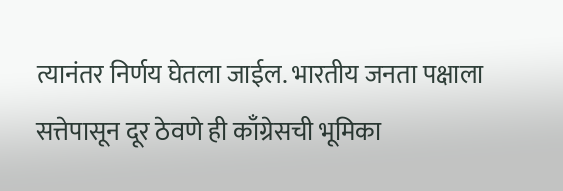त्यानंतर निर्णय घेतला जाईल. भारतीय जनता पक्षाला सत्तेपासून दूर ठेवणे ही काँग्रेसची भूमिका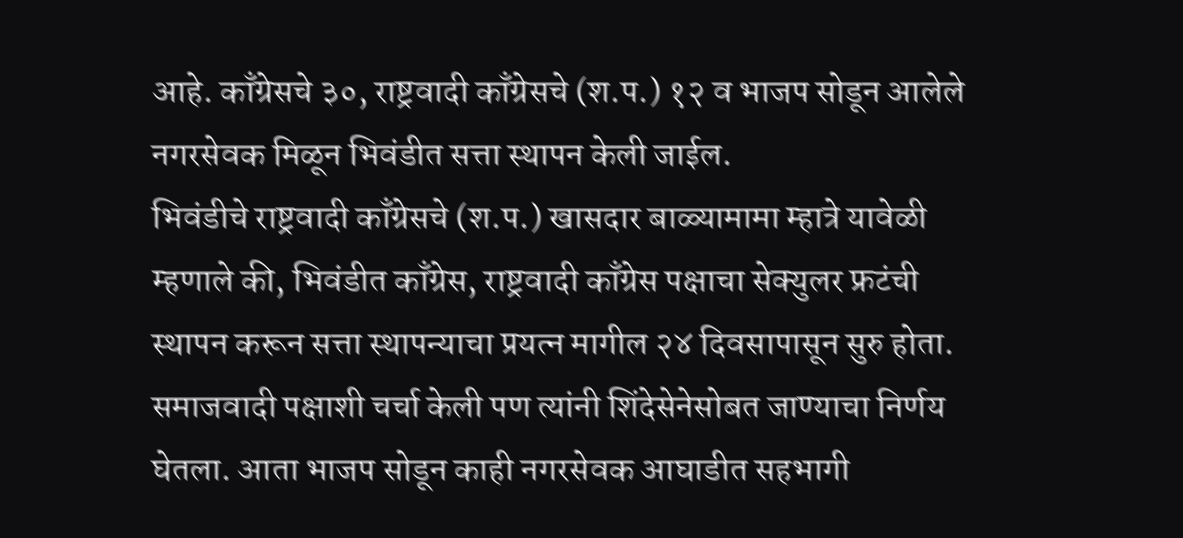आहे. काँग्रेसचे ३०, राष्ट्रवादी काँग्रेसचे (श.प.) १२ व भाजप सोडून आलेले नगरसेवक मिळून भिवंडीत सत्ता स्थापन केली जाईल.
भिवंडीचे राष्ट्रवादी काँग्रेसचे (श.प.) खासदार बाळ्यामामा म्हात्रे यावेळी म्हणाले की, भिवंडीत काँग्रेस, राष्ट्रवादी काँग्रेस पक्षाचा सेक्युलर फ्रटंची स्थापन करून सत्ता स्थापन्याचा प्रयत्न मागील २४ दिवसापासून सुरु होता. समाजवादी पक्षाशी चर्चा केली पण त्यांनी शिंदेसेनेसोबत जाण्याचा निर्णय घेतला. आता भाजप सोडून काही नगरसेवक आघाडीत सहभागी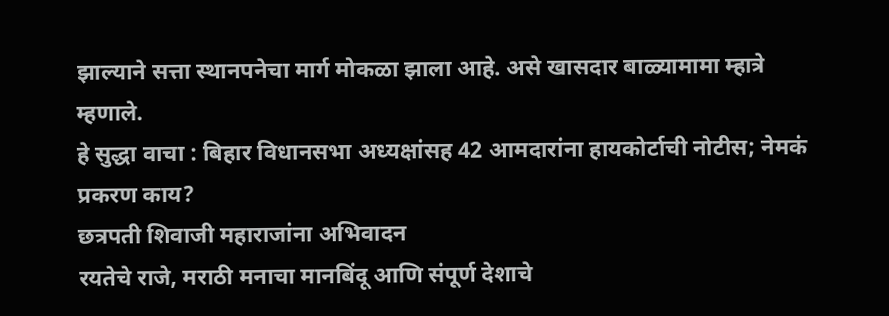झाल्याने सत्ता स्थानपनेचा मार्ग मोकळा झाला आहे. असे खासदार बाळ्यामामा म्हात्रे म्हणाले.
हे सुद्धा वाचा : बिहार विधानसभा अध्यक्षांसह 42 आमदारांना हायकोर्टाची नोटीस; नेमकं प्रकरण काय?
छत्रपती शिवाजी महाराजांना अभिवादन
रयतेचे राजे, मराठी मनाचा मानबिंदू आणि संपूर्ण देशाचे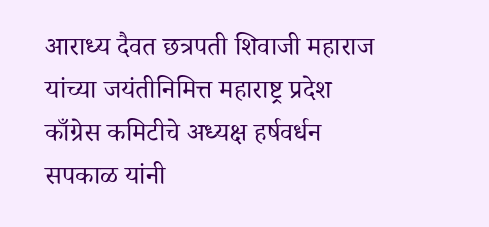आराध्य दैवत छत्रपती शिवाजी महाराज यांच्या जयंतीनिमित्त महाराष्ट्र प्रदेश काँग्रेस कमिटीचे अध्यक्ष हर्षवर्धन सपकाळ यांनी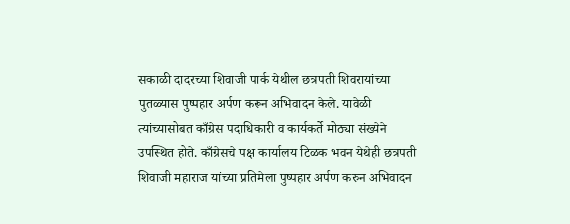सकाळी दादरच्या शिवाजी पार्क येथील छत्रपती शिवरायांच्या पुतळ्यास पुष्पहार अर्पण करून अभिवादन केले. यावेळी त्यांच्यासोबत काँग्रेस पदाधिकारी व कार्यकर्ते मोठ्या संख्येने उपस्थित होते. काँग्रेसचे पक्ष कार्यालय टिळक भवन येथेही छत्रपती शिवाजी महाराज यांच्या प्रतिमेला पुष्पहार अर्पण करुन अभिवादन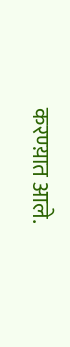करण्य़ात आले.